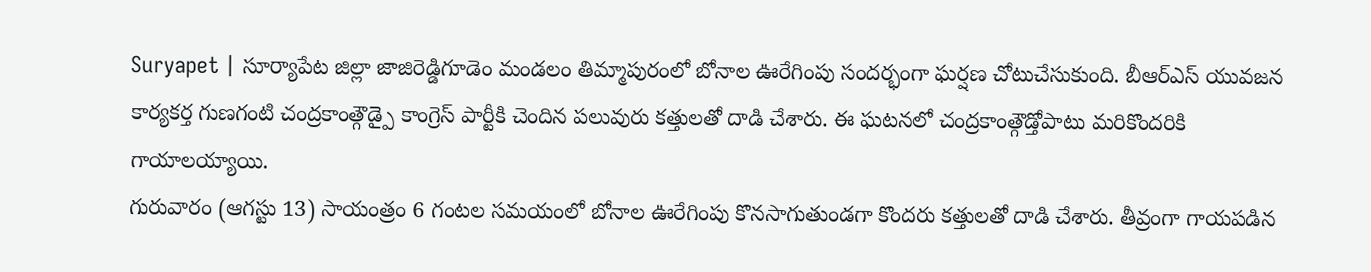Suryapet | సూర్యాపేట జిల్లా జాజిరెడ్డిగూడెం మండలం తిమ్మాపురంలో బోనాల ఊరేగింపు సందర్భంగా ఘర్షణ చోటుచేసుకుంది. బీఆర్ఎస్ యువజన కార్యకర్త గుణగంటి చంద్రకాంత్గౌడ్పై కాంగ్రెస్ పార్టీకి చెందిన పలువురు కత్తులతో దాడి చేశారు. ఈ ఘటనలో చంద్రకాంత్గౌడ్తోపాటు మరికొందరికి గాయాలయ్యాయి.
గురువారం (ఆగస్టు 13) సాయంత్రం 6 గంటల సమయంలో బోనాల ఊరేగింపు కొనసాగుతుండగా కొందరు కత్తులతో దాడి చేశారు. తీవ్రంగా గాయపడిన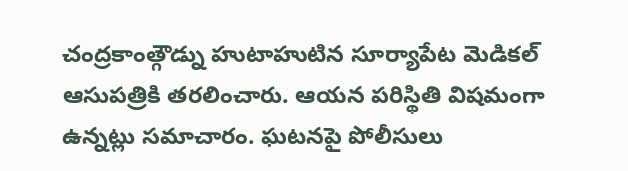చంద్రకాంత్గౌడ్ను హుటాహుటిన సూర్యాపేట మెడికల్ ఆసుపత్రికి తరలించారు. ఆయన పరిస్థితి విషమంగా ఉన్నట్లు సమాచారం. ఘటనపై పోలీసులు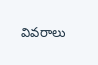వివరాలు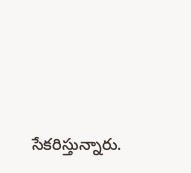సేకరిస్తున్నారు.